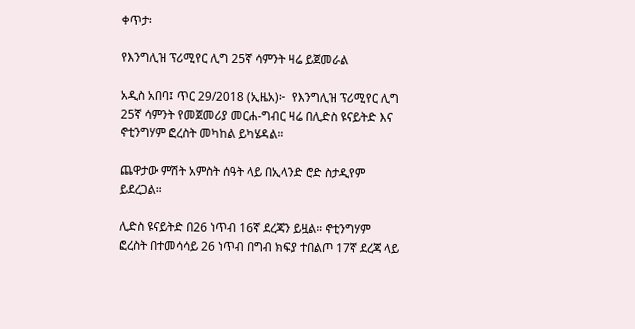ቀጥታ፡

የእንግሊዝ ፕሪሚየር ሊግ 25ኛ ሳምንት ዛሬ ይጀመራል

አዲስ አበባ፤ ጥር 29/2018 (ኢዜአ)፦  የእንግሊዝ ፕሪሚየር ሊግ 25ኛ ሳምንት የመጀመሪያ መርሐ-ግብር ዛሬ በሊድስ ዩናይትድ እና ኖቲንግሃም ፎረስት መካከል ይካሄዳል።

ጨዋታው ምሽት አምስት ሰዓት ላይ በኢላንድ ሮድ ስታዲየም ይደረጋል።

ሊድስ ዩናይትድ በ26 ነጥብ 16ኛ ደረጃን ይዟል። ኖቲንግሃም ፎረስት በተመሳሳይ 26 ነጥብ በግብ ክፍያ ተበልጦ 17ኛ ደረጃ ላይ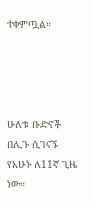ተቀምጧል።




ሁለቱ ቡድኖች በሊጉ ሲገናኙ የአሁኑ ለ11ኛ ጊዜ ነው።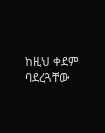ከዚህ ቀደም ባደረጓቸው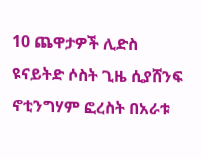10 ጨዋታዎች ሊድስ ዩናይትድ ሶስት ጊዜ ሲያሸንፍ ኖቲንግሃም ፎረስት በአራቱ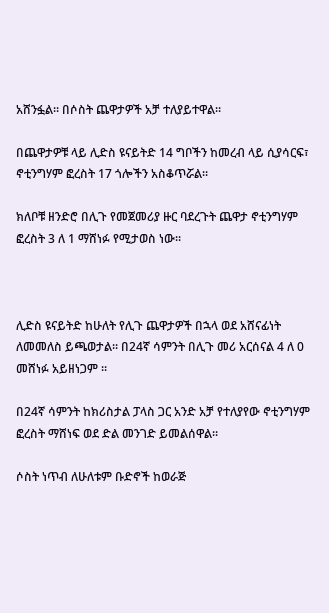አሸንፏል። በሶስት ጨዋታዎች አቻ ተለያይተዋል።

በጨዋታዎቹ ላይ ሊድስ ዩናይትድ 14 ግቦችን ከመረብ ላይ ሲያሳርፍ፣ ኖቲንግሃም ፎረስት 17 ጎሎችን አስቆጥሯል።

ክለቦቹ ዘንድሮ በሊጉ የመጀመሪያ ዙር ባደረጉት ጨዋታ ኖቲንግሃም ፎረስት 3 ለ 1 ማሸነፉ የሚታወስ ነው።



ሊድስ ዩናይትድ ከሁለት የሊጉ ጨዋታዎች በኋላ ወደ አሸናፊነት ለመመለስ ይጫወታል። በ24ኛ ሳምንት በሊጉ መሪ አርሰናል 4 ለ 0 መሸነፉ አይዘነጋም ።

በ24ኛ ሳምንት ከክሪስታል ፓላስ ጋር አንድ አቻ የተለያየው ኖቲንግሃም ፎረስት ማሸነፍ ወደ ድል መንገድ ይመልሰዋል።

ሶስት ነጥብ ለሁለቱም ቡድኖች ከወራጅ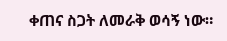ቀጠና ስጋት ለመራቅ ወሳኝ ነው።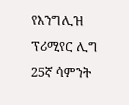የእንግሊዝ ፕሪሚየር ሊግ 25ኛ ሳምንት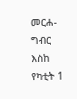መርሐ-ግብር እስከ የካቲት 1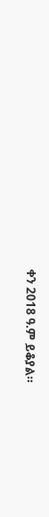ቀን 2018 ዓ.ም ይቆያል።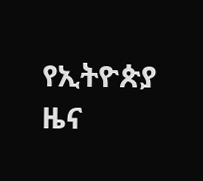የኢትዮጵያ ዜና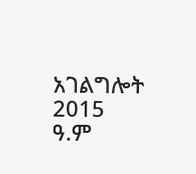አገልግሎት
2015
ዓ.ም